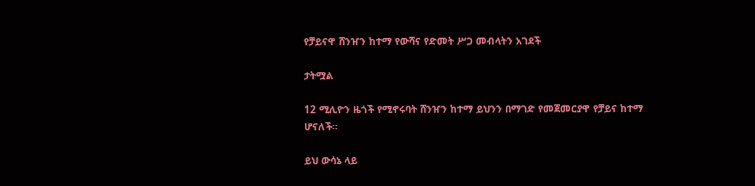የቻይናዋ ሸንዠን ከተማ የውሻና የድመት ሥጋ መብላትን አገደች

ታትሟል

12 ሚሊዮን ዜጎች የሚኖሩባት ሸንዠን ከተማ ይህንን በማገድ የመጀመርያዋ የቻይና ከተማ ሆናለች።

ይህ ውሳኔ ላይ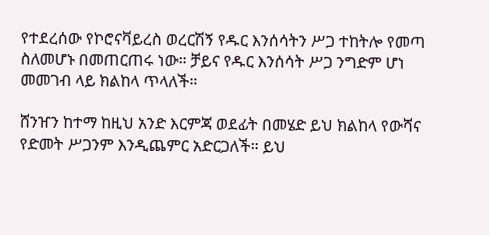የተደረሰው የኮሮናቫይረስ ወረርሽኝ የዱር እንሰሳትን ሥጋ ተከትሎ የመጣ ስለመሆኑ በመጠርጠሩ ነው። ቻይና የዱር እንሰሳት ሥጋ ንግድም ሆነ መመገብ ላይ ክልከላ ጥላለች።

ሸንዠን ከተማ ከዚህ አንድ እርምጃ ወደፊት በመሄድ ይህ ክልከላ የውሻና የድመት ሥጋንም እንዲጨምር አድርጋለች። ይህ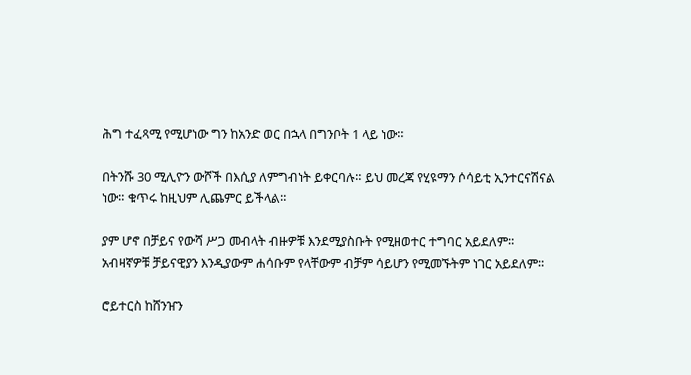ሕግ ተፈጻሚ የሚሆነው ግን ከአንድ ወር በኋላ በግንቦት 1 ላይ ነው።

በትንሹ 30 ሚሊዮን ውሾች በእሲያ ለምግብነት ይቀርባሉ። ይህ መረጃ የሂዩማን ሶሳይቲ ኢንተርናሽናል ነው። ቁጥሩ ከዚህም ሊጨምር ይችላል።

ያም ሆኖ በቻይና የውሻ ሥጋ መብላት ብዙዎቹ እንደሚያስቡት የሚዘወተር ተግባር አይደለም። አብዛኛዎቹ ቻይናዊያን እንዲያውም ሐሳቡም የላቸውም ብቻም ሳይሆን የሚመኙትም ነገር አይደለም።

ሮይተርስ ከሸንዠን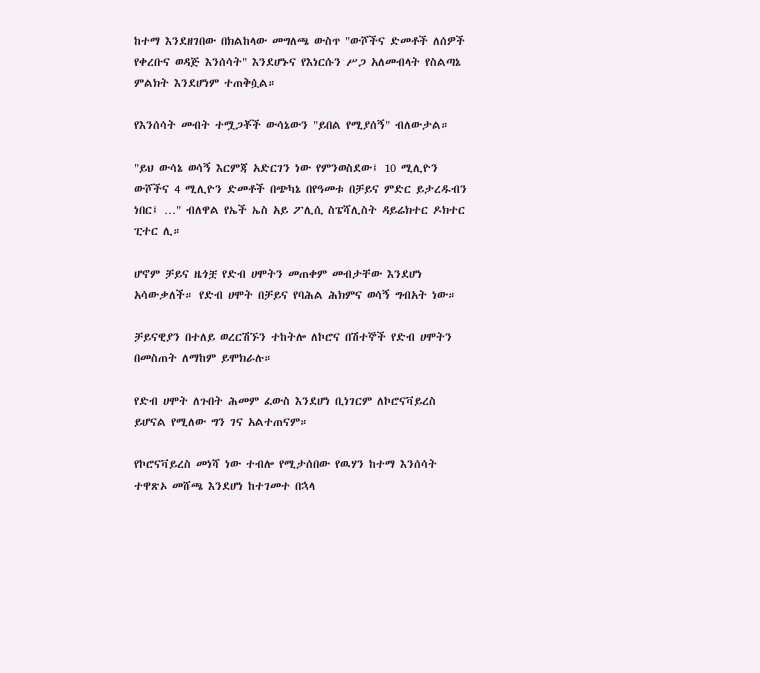ከተማ እንደዘገበው በክልከላው መግለጫ ውስጥ "ውሾችና ድመቶች ለሰዎች የቀረቡና ወዳጅ እንሰሳት" እንደሆኑና የእነርሱን ሥጋ አለመብላት የስልጣኔ ምልክት እንደሆነም ተጠቅሷል።

የእንሰሳት መብት ተሟጋቾች ውሳኔውን "ይበል የሚያሰኝ" ብለውታል።

"ይህ ውሳኔ ወሳኝ እርምጃ አድርገን ነው የምንወስደው፤ 10 ሚሊዮን ውሾችና 4 ሚሊዮን ድመቶች በጭካኔ በየዓመቱ በቻይና ምድር ይታረዱብን ነበር፤ …" ብለዋል የኤች ኤስ አይ ፖሊሲ ስፔሻሊስት ዳይሬክተር ዶክተር ፒተር ሊ።

ሆኖም ቻይና ዜጎቿ የድብ ሀሞትን መጠቀም መብታቸው እንደሆነ አሳውቃለች። የድብ ሀሞት በቻይና የባሕል ሕክምና ወሳኝ ግብአት ነው።

ቻይናዊያን በተለይ ወረርሽኙን ተከትሎ ለኮሮና በሽተኞች የድብ ሀሞትን በመስጠት ለማከም ይሞክራሉ።

የድብ ሀሞት ለጉበት ሕመም ፈውስ እንደሆነ ቢነገርም ለኮሮናቫይረስ ይሆናል የሚለው ግን ገና አልተጠናም።

የኮሮናቫይረስ መነሻ ነው ተብሎ የሚታሰበው የዉሃን ከተማ እንሰሳት ተዋጽኦ መሸጫ እንደሆነ ከተገመተ በኋላ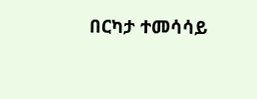በርካታ ተመሳሳይ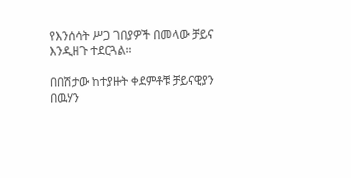የእንሰሳት ሥጋ ገበያዎች በመላው ቻይና እንዲዘጉ ተደርጓል።

በበሽታው ከተያዙት ቀደምቶቹ ቻይናዊያን በዉሃን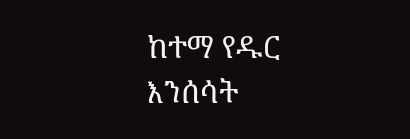ከተማ የዱር እንሰሳት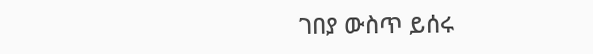ገበያ ውስጥ ይሰሩ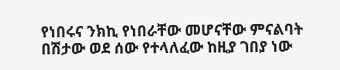የነበሩና ንክኪ የነበራቸው መሆናቸው ምናልባት በሽታው ወደ ሰው የተላለፈው ከዚያ ገበያ ነው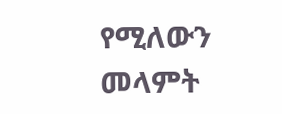የሚለውን መላምት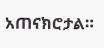አጠናክሮታል።